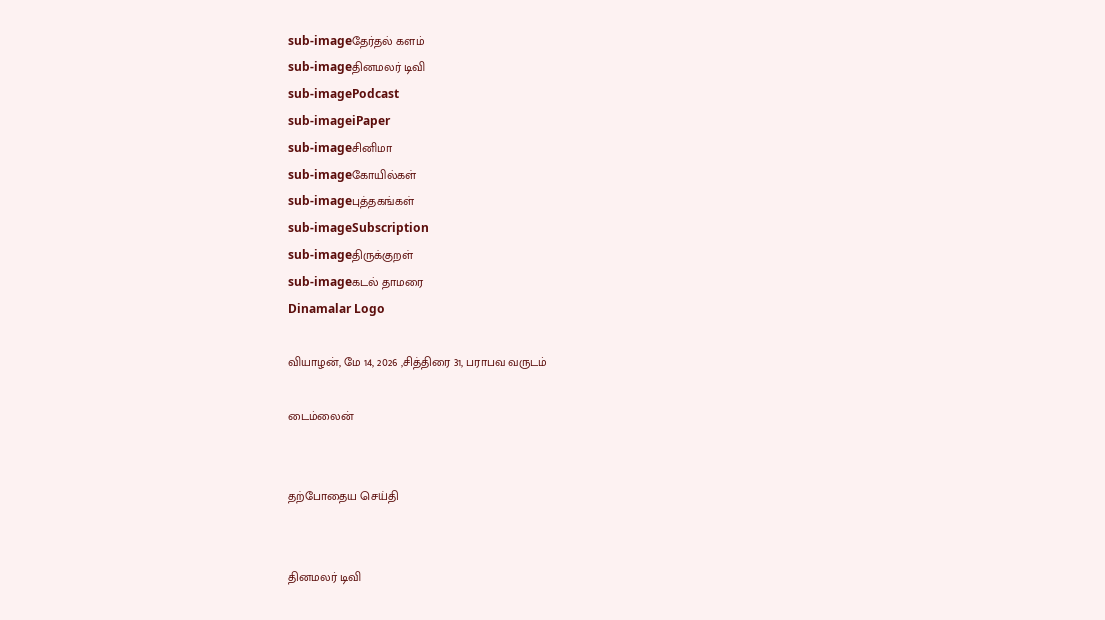sub-imageதேர்தல் களம்
sub-imageதினமலர் டிவி
sub-imagePodcast
sub-imageiPaper
sub-imageசினிமா
sub-imageகோயில்கள்
sub-imageபுத்தகங்கள்
sub-imageSubscription
sub-imageதிருக்குறள்
sub-imageகடல் தாமரை
Dinamalar Logo

வியாழன், மே 14, 2026 ,சித்திரை 31, பராபவ வருடம்

டைம்லைன்


தற்போதைய செய்தி


தினமலர் டிவி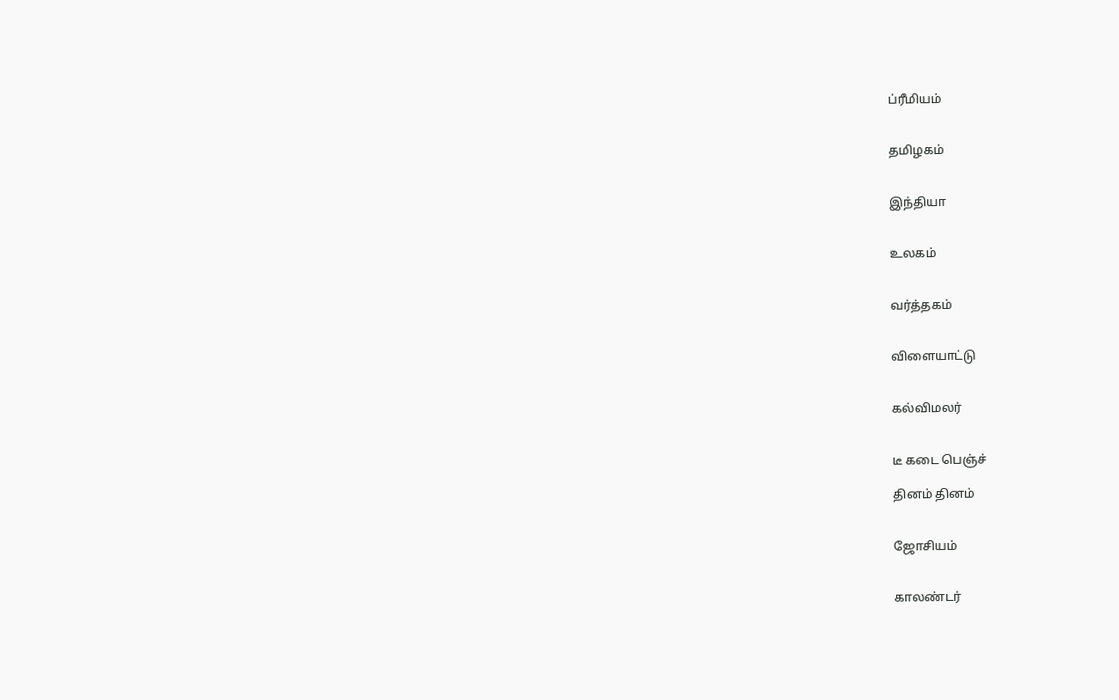ப்ரீமியம்


தமிழகம்


இந்தியா


உலகம்


வர்த்தகம்


விளையாட்டு


கல்விமலர்


டீ கடை பெஞ்ச்

தினம் தினம்


ஜோசியம்


காலண்டர்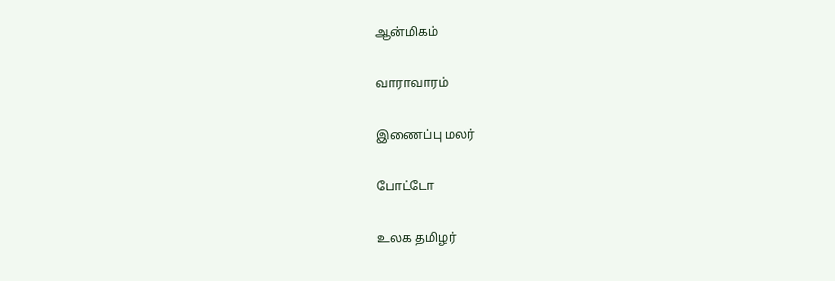ஆன்மிகம்


வாராவாரம்


இணைப்பு மலர்


போட்டோ


உலக தமிழர்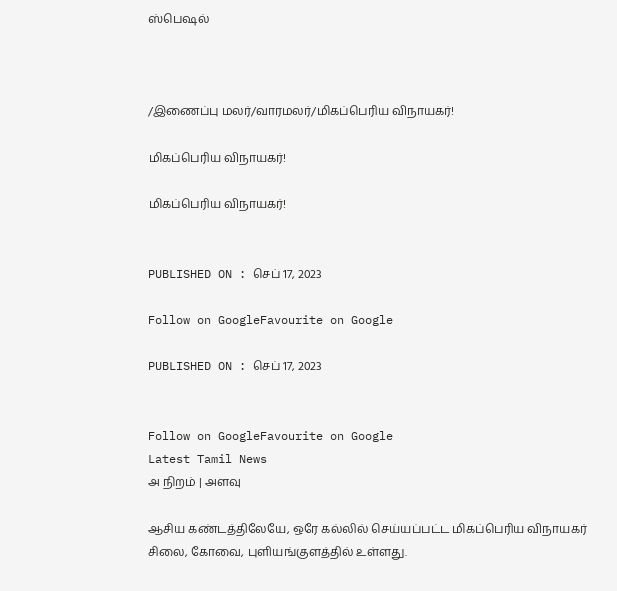ஸ்பெஷல்



/இணைப்பு மலர்/வாரமலர்/மிகப்பெரிய விநாயகர்!

மிகப்பெரிய விநாயகர்!

மிகப்பெரிய விநாயகர்!


PUBLISHED ON : செப் 17, 2023

Follow on GoogleFavourite on Google

PUBLISHED ON : செப் 17, 2023


Follow on GoogleFavourite on Google
Latest Tamil News
அ நிறம் | அளவு

ஆசிய கண்டத்திலேயே, ஒரே கல்லில் செய்யப்பட்ட மிகப்பெரிய விநாயகர் சிலை, கோவை, புளியங்குளத்தில் உள்ளது.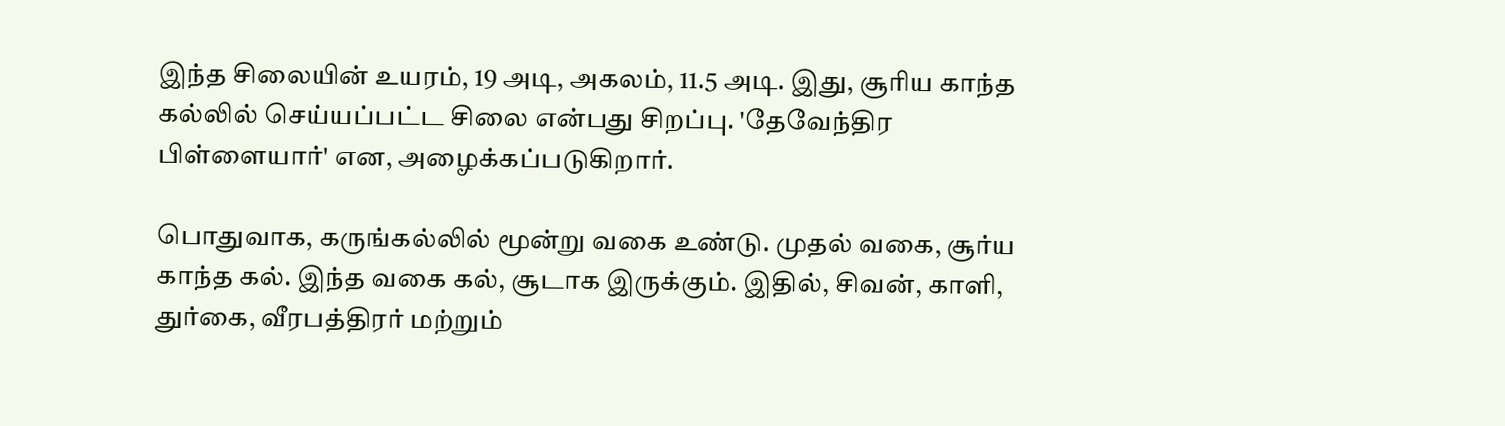இந்த சிலையின் உயரம், 19 அடி, அகலம், 11.5 அடி. இது, சூரிய காந்த கல்லில் செய்யப்பட்ட சிலை என்பது சிறப்பு. 'தேவேந்திர பிள்ளையார்' என, அழைக்கப்படுகிறார்.

பொதுவாக, கருங்கல்லில் மூன்று வகை உண்டு. முதல் வகை, சூர்ய காந்த கல். இந்த வகை கல், சூடாக இருக்கும். இதில், சிவன், காளி, துர்கை, வீரபத்திரர் மற்றும்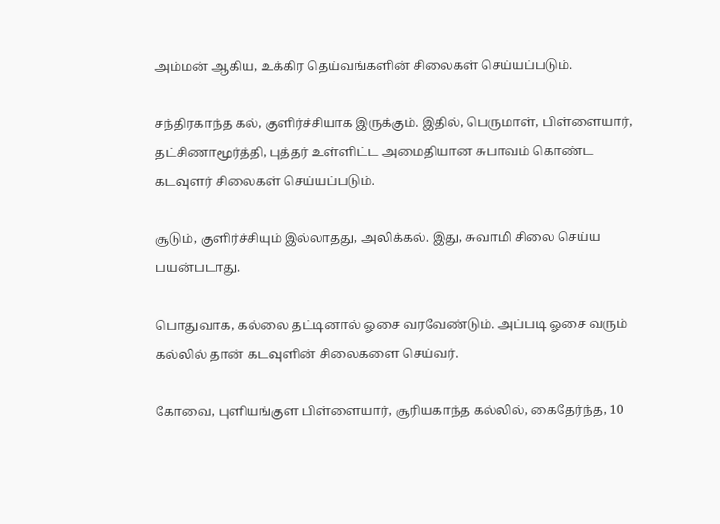அம்மன் ஆகிய, உக்கிர தெய்வங்களின் சிலைகள் செய்யப்படும்.

சந்திரகாந்த கல், குளிர்ச்சியாக இருக்கும். இதில், பெருமாள், பிள்ளையார், தட்சிணாமூர்த்தி, புத்தர் உள்ளிட்ட அமைதியான சுபாவம் கொண்ட கடவுளர் சிலைகள் செய்யப்படும்.

சூடும், குளிர்ச்சியும் இல்லாதது, அலிக்கல். இது, சுவாமி சிலை செய்ய பயன்படாது.

பொதுவாக, கல்லை தட்டினால் ஓசை வரவேண்டும். அப்படி ஓசை வரும் கல்லில் தான் கடவுளின் சிலைகளை செய்வர்.

கோவை, புளியங்குள பிள்ளையார், சூரியகாந்த கல்லில், கைதேர்ந்த, 10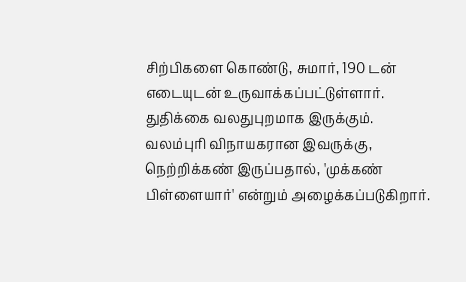சிற்பிகளை கொண்டு, சுமார், 190 டன் எடையுடன் உருவாக்கப்பட்டுள்ளார். துதிக்கை வலதுபுறமாக இருக்கும். வலம்புரி விநாயகரான இவருக்கு, நெற்றிக்கண் இருப்பதால், 'முக்கண் பிள்ளையார்' என்றும் அழைக்கப்படுகிறார்.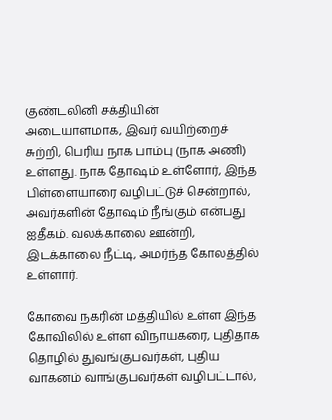குண்டலினி சக்தியின் அடையாளமாக, இவர் வயிற்றைச் சுற்றி, பெரிய நாக பாம்பு (நாக அணி) உள்ளது. நாக தோஷம் உள்ளோர், இந்த பிள்ளையாரை வழிபட்டுச் சென்றால், அவர்களின் தோஷம் நீங்கும் என்பது ஐதீகம். வலக்காலை ஊன்றி, இடக்காலை நீட்டி, அமர்ந்த கோலத்தில் உள்ளார்.

கோவை நகரின் மத்தியில் உள்ள இந்த கோவிலில் உள்ள விநாயகரை, புதிதாக தொழில் துவங்குபவர்கள், புதிய வாகனம் வாங்குபவர்கள் வழிபட்டால்,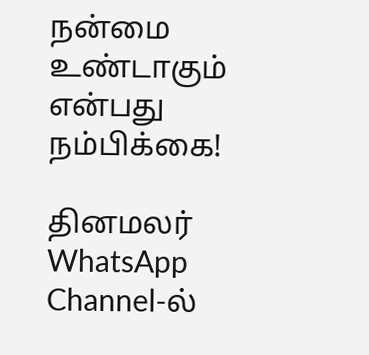நன்மை உண்டாகும் என்பது நம்பிக்கை!

தினமலர் WhatsApp Channel-ல்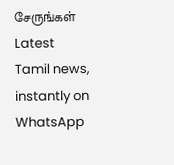சேருங்கள்
Latest Tamil news, instantly on WhatsApp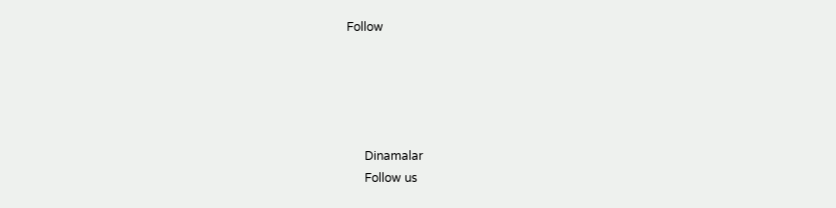Follow





      Dinamalar
      Follow us